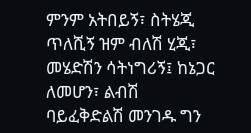ምንም አትበይኝ፣ ስትሄጂ ጥለሺኝ ዝም ብለሽ ሂጂ፣ መሄድሽን ሳትነግሪኝ፤ ከኔጋር ለመሆን፣ ልብሽ ባይፈቅድልሽ መንገዱ ግን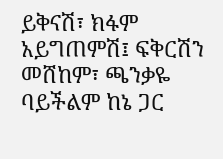ይቅናሽ፣ ክፋም አይግጠምሽ፤ ፍቅርሽን መሸከም፣ ጫንቃዬ ባይችልም ከኔ ጋር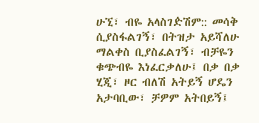ሁኚ፣ ብዬ አላስገዽሽም:: መሳቅ ሲያስፋልገኝ፣ በትዝታ አይሻለሁ ማልቀስ ቢያስፈልገኝ፣ ብቻዬን ቁጭብዬ እነፈርቃለሁ፤ በቃ በቃ ሂጂ፣ ዞር ብለሽ አትይኝ ሆዴን አታባቢው፣ ቻዎም አትበይኝ፤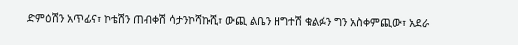ድምዕሽን አጥፊና፣ ኮቴሽን ጠብቀሽ ሳታንኮሻኩሺ፣ ውጪ ልቤን ዘግተሽ ቁልፉን ግን አስቀምጪው፣ አደራ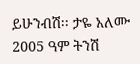ይሁንብሽ፡፡ ታዬ አለሙ 2005 ዓም ትንሽ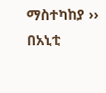ማስተካከያ ›› በአኒቲ